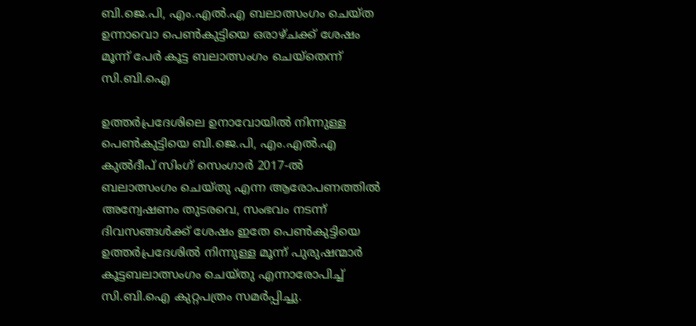ബി.ജെ.പി, എം.എൽ.എ ബലാത്സംഗം ചെയ്ത ഉന്നാവൊ പെൺകുട്ടിയെ ഒരാഴ്ചക്ക് ശേഷം മൂന്ന് പേർ കൂട്ട ബലാത്സംഗം ചെയ്‌തെന്ന് സി.ബി.ഐ

ഉത്തർപ്രദേശിലെ ഉനാവോയിൽ നിന്നുള്ള പെൺകുട്ടിയെ ബി.ജെ.പി, എം.എൽ.എ കുൽദീപ് സിംഗ് സെംഗാർ 2017-ൽ ബലാത്സംഗം ചെയ്തു എന്ന ആരോപണത്തിൽ അന്വേഷണം തുടരവെ, സംഭവം നടന്ന് ദിവസങ്ങൾക്ക് ശേഷം ഇതേ പെൺകുട്ടിയെ ഉത്തർപ്രദേശിൽ നിന്നുള്ള മൂന്ന് പുരുഷന്മാർ കൂട്ടബലാത്സംഗം ചെയ്തു എന്നാരോപിച്ച് സി.ബി.ഐ കുറ്റപത്രം സമർപ്പിച്ചു.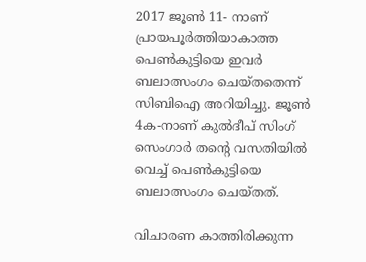2017 ജൂൺ 11- നാണ് പ്രായപൂർത്തിയാകാത്ത പെൺകുട്ടിയെ ഇവർ ബലാത്സംഗം ചെയ്തതെന്ന് സിബിഐ അറിയിച്ചു. ജൂൺ 4ക-നാണ് കുൽദീപ് സിംഗ് സെംഗാർ തന്റെ വസതിയിൽ വെച്ച് പെൺകുട്ടിയെ ബലാത്സംഗം ചെയ്തത്.

വിചാരണ കാത്തിരിക്കുന്ന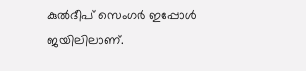കുൽദീപ് സെംഗർ ഇപ്പോൾ ജയിലിലാണ്.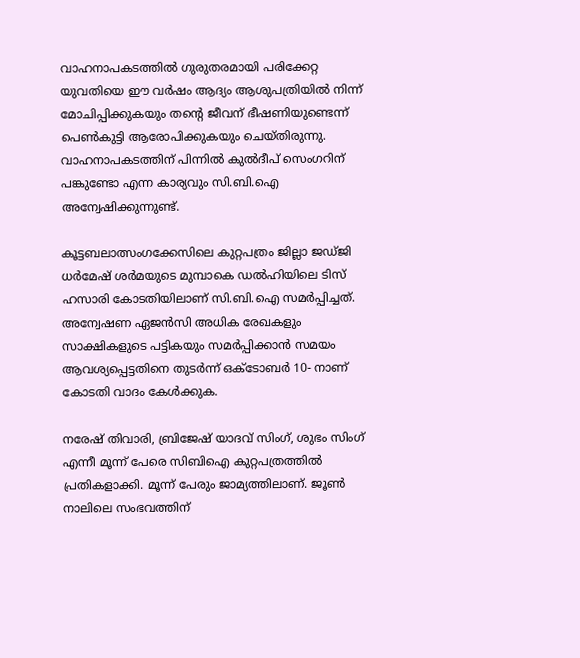വാഹനാപകടത്തിൽ ഗുരുതരമായി പരിക്കേറ്റ യുവതിയെ ഈ വർഷം ആദ്യം ആശുപത്രിയിൽ നിന്ന് മോചിപ്പിക്കുകയും തന്റെ ജീവന് ഭീഷണിയുണ്ടെന്ന് പെൺകുട്ടി ആരോപിക്കുകയും ചെയ്തിരുന്നു. വാഹനാപകടത്തിന് പിന്നിൽ കുൽദീപ് സെംഗറിന് പങ്കുണ്ടോ എന്ന കാര്യവും സി.ബി.ഐ അന്വേഷിക്കുന്നുണ്ട്.

കൂട്ടബലാത്സംഗക്കേസിലെ കുറ്റപത്രം ജില്ലാ ജഡ്ജി ധർമേഷ് ശർമയുടെ മുമ്പാകെ ഡൽഹിയിലെ ടിസ് ഹസാരി കോടതിയിലാണ് സി.ബി.ഐ സമർപ്പിച്ചത്. അന്വേഷണ ഏജൻസി അധിക രേഖകളും സാക്ഷികളുടെ പട്ടികയും സമർപ്പിക്കാൻ സമയം ആവശ്യപ്പെട്ടതിനെ തുടർന്ന് ഒക്ടോബർ 10- നാണ് കോടതി വാദം കേൾക്കുക.

നരേഷ് തിവാരി, ബ്രിജേഷ് യാദവ് സിംഗ്, ശുഭം സിംഗ് എന്നീ മൂന്ന് പേരെ സിബിഐ കുറ്റപത്രത്തിൽ പ്രതികളാക്കി. മൂന്ന് പേരും ജാമ്യത്തിലാണ്. ജൂൺ നാലിലെ സംഭവത്തിന്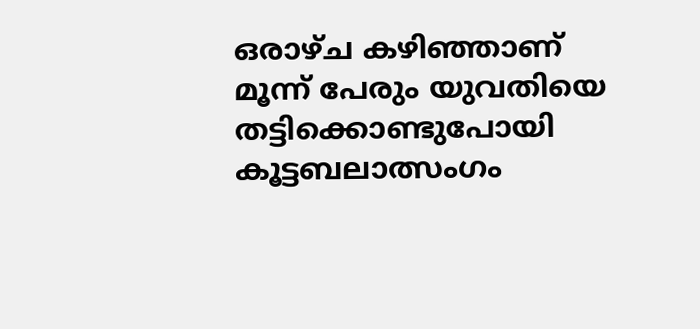ഒരാഴ്ച കഴിഞ്ഞാണ് മൂന്ന് പേരും യുവതിയെ തട്ടിക്കൊണ്ടുപോയി കൂട്ടബലാത്സംഗം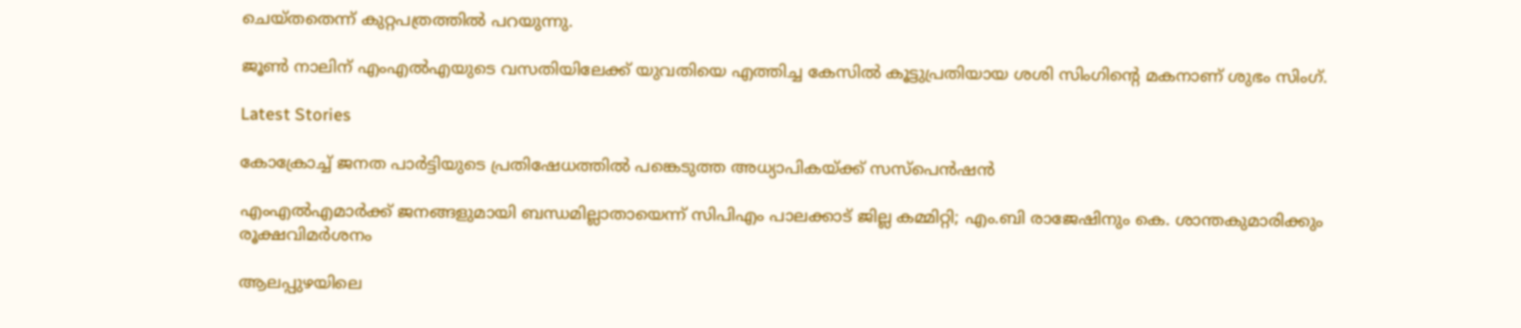ചെയ്തതെന്ന് കുറ്റപത്രത്തിൽ പറയുന്നു.

ജൂൺ നാലിന് എം‌എൽ‌എയുടെ വസതിയിലേക്ക് യുവതിയെ എത്തിച്ച കേസിൽ കൂട്ടുപ്രതിയായ ശശി സിംഗിന്റെ മകനാണ് ശുഭം സിംഗ്.

Latest Stories

കോക്രോച്ച് ജനത പാർട്ടിയുടെ പ്രതിഷേധത്തിൽ പങ്കെടുത്ത അധ്യാപികയ്ക്ക് സസ്പെൻഷൻ

എംഎൽഎമാർക്ക് ജനങ്ങളുമായി ബന്ധമില്ലാതായെന്ന് സിപിഎം പാലക്കാട് ജില്ല കമ്മിറ്റി; എം.ബി രാജേഷിനും കെ. ശാന്തകുമാരിക്കും രൂക്ഷവിമർശനം

ആലപ്പുഴയിലെ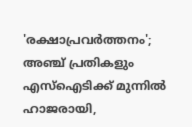'രക്ഷാപ്രവർത്തനം'; അഞ്ച് പ്രതികളും എസ്ഐടിക്ക് മുന്നിൽ ഹാജരായി,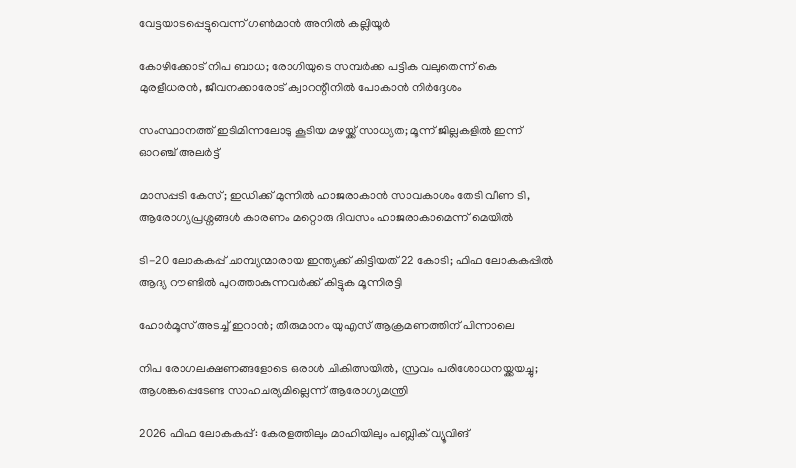വേട്ടയാടപ്പെട്ടുവെന്ന് ഗൺമാൻ അനിൽ കല്ലിയൂർ

കോഴിക്കോട് നിപ ബാധ; രോഗിയുടെ സമ്പർക്ക പട്ടിക വലുതെന്ന് കെ മുരളീധരൻ, ജീവനക്കാരോട് ക്വാറന്റീനിൽ പോകാൻ നിർദ്ദേശം

സംസ്ഥാനത്ത് ഇടിമിന്നലോടു കൂടിയ മഴയ്ക്ക് സാധ്യത; മൂന്ന് ജില്ലകളിൽ ഇന്ന് ഓറഞ്ച് അലർട്ട്

മാസപ്പടി കേസ്; ഇഡിക്ക് മുന്നിൽ ഹാജരാകാൻ സാവകാശം തേടി വീണ ടി, ആരോഗ്യപ്രശ്നങ്ങൾ കാരണം മറ്റൊരു ദിവസം ഹാജരാകാമെന്ന് മെയില്‍

ടി-20 ലോകകപ്പ് ചാമ്പ്യന്മാരായ ഇന്ത്യക്ക് കിട്ടിയത് 22 കോടി; ഫിഫ ലോകകപ്പില്‍ ആദ്യ റൗണ്ടിൽ പുറത്താകുന്നവര്‍ക്ക് കിട്ടുക മൂന്നിരട്ടി

ഹോര്‍മൂസ് അടച്ച് ഇറാൻ; തീരുമാനം യുഎസ് ആക്രമണത്തിന് പിന്നാലെ

നിപ രോഗലക്ഷണങ്ങളോടെ ഒരാള്‍ ചികിത്സയില്‍, സ്രവം പരിശോധനയ്ക്കയച്ചു; ആശങ്കപ്പെടേണ്ട സാഹചര്യമില്ലെന്ന് ആരോഗ്യമന്ത്രി

2026 ഫിഫ ലോകകപ്പ്: കേരളത്തിലും മാഹിയിലും പബ്ലിക് വ്യൂവിങ്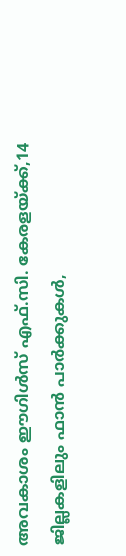അവകാശം ഈഗിൾസ് എഫ്.സി. കേരളയ്ക്ക്,14 ജില്ലകളിലും ഫാൻ പാർക്കുകൾ,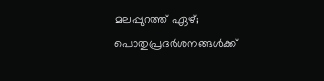മലപ്പുറത്ത് ഏഴ്; പൊതുപ്രദർശനങ്ങൾക്ക്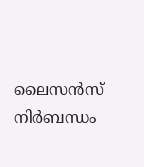ലൈസൻസ് നിർബന്ധം